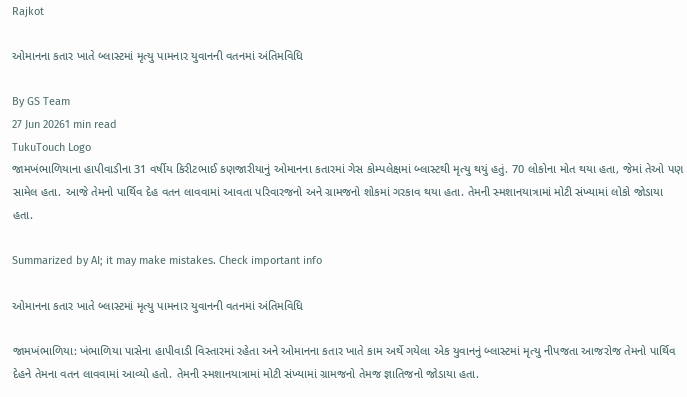Rajkot

ઓમાનના કતાર ખાતે બ્લાસ્ટમાં મૃત્યુ પામનાર યુવાનની વતનમાં અંતિમવિધિ

By GS Team
27 Jun 20261 min read
TukuTouch Logo
જામખંભાળિયાના હાપીવાડીના 31 વર્ષીય કિરીટભાઈ કણજારીયાનું ઓમાનના કતારમાં ગેસ કોમ્પલેક્ષમાં બ્લાસ્ટથી મૃત્યુ થયું હતું. 70 લોકોના મોત થયા હતા, જેમાં તેઓ પણ સામેલ હતા. આજે તેમનો પાર્થિવ દેહ વતન લાવવામાં આવતા પરિવારજનો અને ગ્રામજનો શોકમાં ગરકાવ થયા હતા. તેમની સ્મશાનયાત્રામાં મોટી સંખ્યામાં લોકો જોડાયા હતા.

Summarized by AI; it may make mistakes. Check important info

ઓમાનના કતાર ખાતે બ્લાસ્ટમાં મૃત્યુ પામનાર યુવાનની વતનમાં અંતિમવિધિ

જામખંભાળિયા: ખંભાળિયા પાસેના હાપીવાડી વિસ્તારમાં રહેતા અને ઓમાનના કતાર ખાતે કામ અર્થે ગયેલા એક યુવાનનું બ્લાસ્ટમાં મૃત્યુ નીપજતા આજરોજ તેમનો પાર્થિવ દેહને તેમના વતન લાવવામાં આવ્યો હતો. તેમની સ્મશાનયાત્રામાં મોટી સંખ્યામાં ગ્રામજનો તેમજ જ્ઞાતિજનો જોડાયા હતા.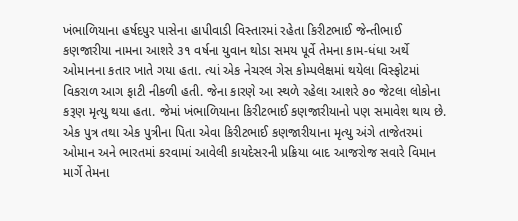ખંભાળિયાના હર્ષદપુર પાસેના હાપીવાડી વિસ્તારમાં રહેતા કિરીટભાઈ જેન્તીભાઈ કણજારીયા નામના આશરે ૩૧ વર્ષના યુવાન થોડા સમય પૂર્વે તેમના કામ-ધંધા અર્થે ઓમાનના કતાર ખાતે ગયા હતા. ત્યાં એક નેચરલ ગેસ કોમ્પલેક્ષમાં થયેલા વિસ્ફોટમાં વિકરાળ આગ ફાટી નીકળી હતી. જેના કારણે આ સ્થળે રહેલા આશરે ૭૦ જેટલા લોકોના કરૂણ મૃત્યુ થયા હતા. જેમાં ખંભાળિયાના કિરીટભાઈ કણજારીયાનો પણ સમાવેશ થાય છે.
એક પુત્ર તથા એક પુત્રીના પિતા એવા કિરીટભાઈ કણજારીયાના મૃત્યુ અંગે તાજેતરમાં ઓમાન અને ભારતમાં કરવામાં આવેલી કાયદેસરની પ્રક્રિયા બાદ આજરોજ સવારે વિમાન માર્ગે તેમના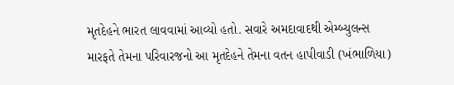મૃતદેહને ભારત લાવવામાં આવ્યો હતો. સવારે અમદાવાદથી એમ્બ્યુલન્સ મારફતે તેમના પરિવારજનો આ મૃતદેહને તેમના વતન હાપીવાડી (ખંભાળિયા)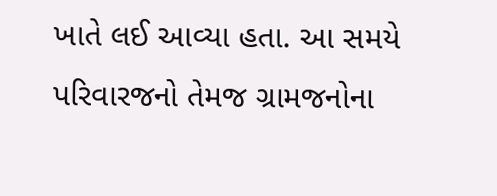ખાતે લઈ આવ્યા હતા. આ સમયે પરિવારજનો તેમજ ગ્રામજનોના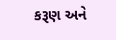કરૂણ અને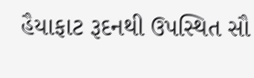હૈયાફાટ રૂદનથી ઉપસ્થિત સૌ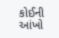કોઈની આંખો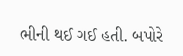ભીની થઈ ગઈ હતી. બપોરે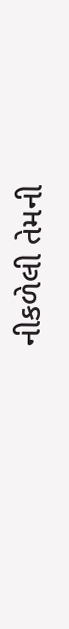નીકળેલી તેમની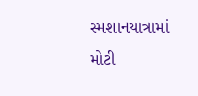સ્મશાનયાત્રામાં મોટી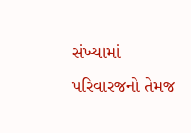સંખ્યામાં પરિવારજનો તેમજ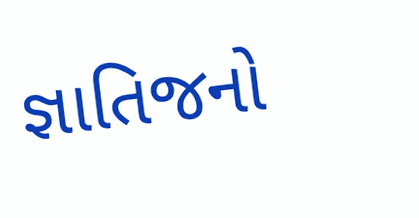જ્ઞાતિજનો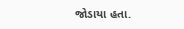જોડાયા હતા.